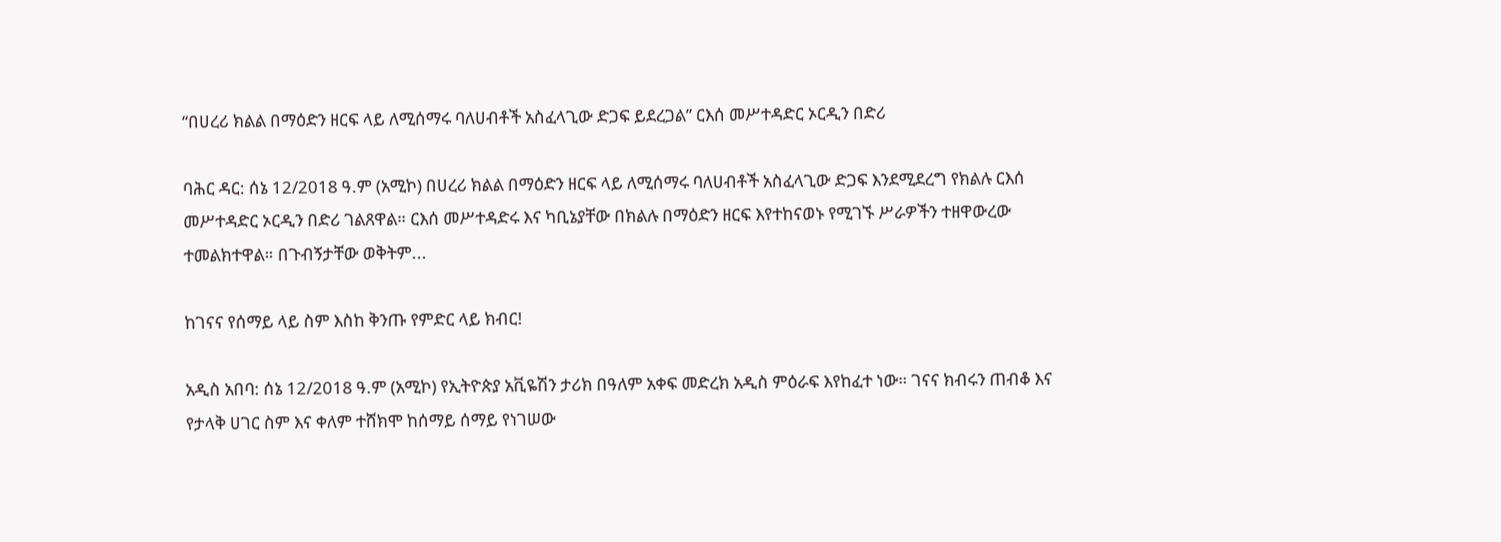“በሀረሪ ክልል በማዕድን ዘርፍ ላይ ለሚሰማሩ ባለሀብቶች አስፈላጊው ድጋፍ ይደረጋል” ርእሰ መሥተዳድር ኦርዲን በድሪ

ባሕር ዳር: ሰኔ 12/2018 ዓ.ም (አሚኮ) በሀረሪ ክልል በማዕድን ዘርፍ ላይ ለሚሰማሩ ባለሀብቶች አስፈላጊው ድጋፍ እንደሚደረግ የክልሉ ርእሰ መሥተዳድር ኦርዲን በድሪ ገልጸዋል። ርእሰ መሥተዳድሩ እና ካቢኔያቸው በክልሉ በማዕድን ዘርፍ እየተከናወኑ የሚገኙ ሥራዎችን ተዘዋውረው ተመልክተዋል። በጉብኝታቸው ወቅትም...

ከገናና የሰማይ ላይ ስም እስከ ቅንጡ የምድር ላይ ክብር!

አዲስ አበባ: ሰኔ 12/2018 ዓ.ም (አሚኮ) የኢትዮጵያ አቪዬሽን ታሪክ በዓለም አቀፍ መድረክ አዲስ ምዕራፍ እየከፈተ ነው። ገናና ክብሩን ጠብቆ እና የታላቅ ሀገር ስም እና ቀለም ተሸክሞ ከሰማይ ሰማይ የነገሠው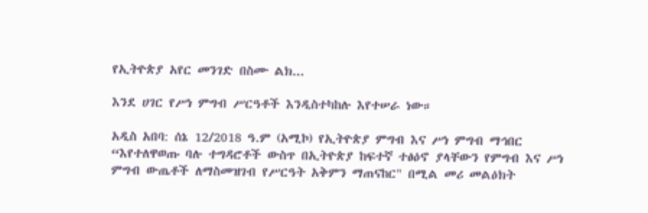የኢትዮጵያ አየር መንገድ በስሙ ልክ...

እንደ ሀገር የሥነ ምግብ ሥርዓቶች እንዲስተካከሉ እየተሠራ ነው።

አዲስ አበባ: ሰኔ 12/2018 ዓ.ም (አሚኮ) የኢትዮጵያ ምግብ እና ሥነ ምግብ ማኅበር “እየተለዋወጡ ባሉ ተግዳሮቶች ውስጥ በኢትዮጵያ ከፍተኛ ተፅዕኖ ያላቸውን የምግብ እና ሥነ ምግብ ውጤቶች ለማስመዝገብ የሥርዓት አቅምን ማጠናከር" በሚል መሪ መልዕክት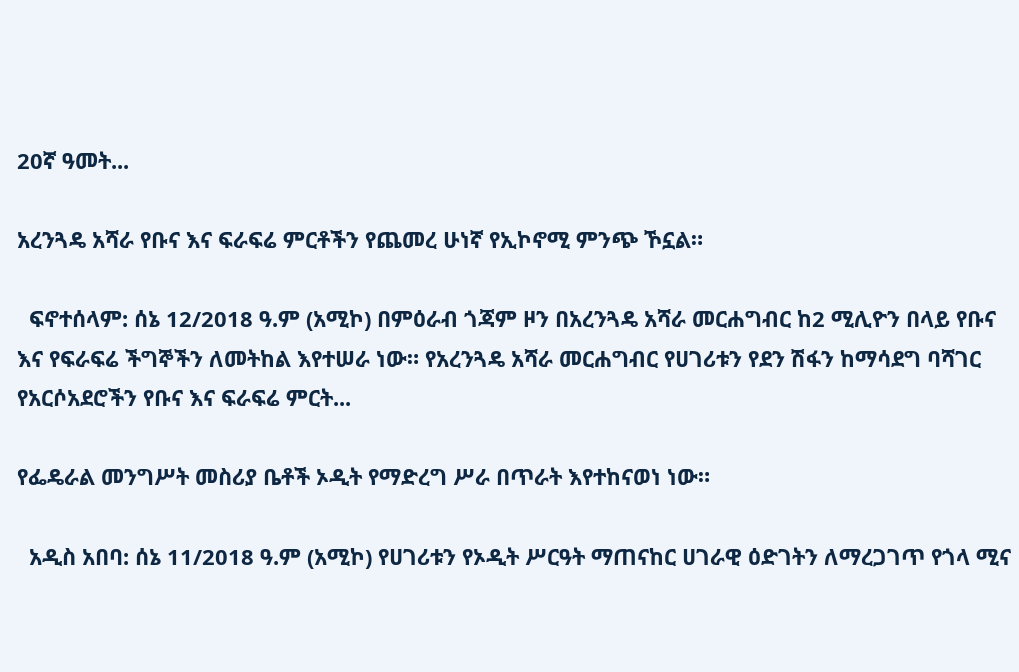20ኛ ዓመት...

አረንጓዴ አሻራ የቡና እና ፍራፍሬ ምርቶችን የጨመረ ሁነኛ የኢኮኖሚ ምንጭ ኾኗል።

  ፍኖተሰላም: ሰኔ 12/2018 ዓ.ም (አሚኮ) በምዕራብ ጎጃም ዞን በአረንጓዴ አሻራ መርሐግብር ከ2 ሚሊዮን በላይ የቡና እና የፍራፍሬ ችግኞችን ለመትከል እየተሠራ ነው። የአረንጓዴ አሻራ መርሐግብር የሀገሪቱን የደን ሽፋን ከማሳደግ ባሻገር የአርሶአደሮችን የቡና እና ፍራፍሬ ምርት...

የፌዴራል መንግሥት መስሪያ ቤቶች ኦዲት የማድረግ ሥራ በጥራት እየተከናወነ ነው።

  አዲስ አበባ: ሰኔ 11/2018 ዓ.ም (አሚኮ) የሀገሪቱን የኦዲት ሥርዓት ማጠናከር ሀገራዊ ዕድገትን ለማረጋገጥ የጎላ ሚና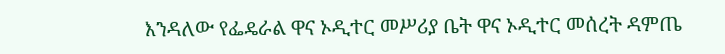እንዳለው የፌዴራል ዋና ኦዲተር መሥሪያ ቤት ዋና ኦዲተር መሰረት ዳምጤ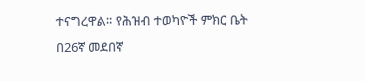ተናግረዋል። የሕዝብ ተወካዮች ምክር ቤት በ26ኛ መደበኛ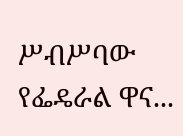ሥብሥባው የፌዴራል ዋና...